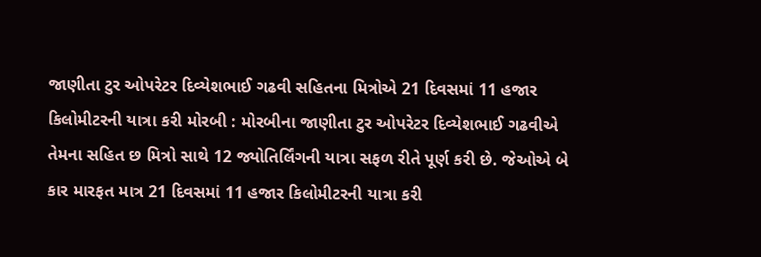જાણીતા ટુર ઓપરેટર દિવ્યેશભાઈ ગઢવી સહિતના મિત્રોએ 21 દિવસમાં 11 હજાર કિલોમીટરની યાત્રા કરી મોરબી : મોરબીના જાણીતા ટુર ઓપરેટર દિવ્યેશભાઈ ગઢવીએ તેમના સહિત છ મિત્રો સાથે 12 જ્યોતિર્લિંગની યાત્રા સફળ રીતે પૂર્ણ કરી છે. જેઓએ બે કાર મારફત માત્ર 21 દિવસમાં 11 હજાર કિલોમીટરની યાત્રા કરી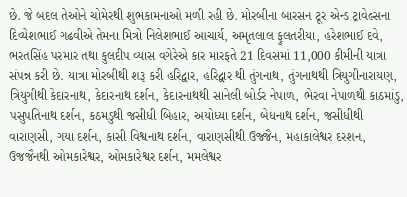છે. જે બદલ તેઓને ચોમેરથી શુભકામનાઓ મળી રહી છે. મોરબીના બારસન ટૂર એન્ડ ટ્રાવેલ્સના દિવ્યેશભાઈ ગઢવીએ તેમના મિત્રો નિલેશભાઈ આચાર્ય, અમૃતલાલ ફુલતરીયા, હરેશભાઈ દવે, ભરતસિંહ પરમાર તથા કુલદીપ વ્યાસ વગેરેએ કાર મારફતે 21 દિવસમાં 11,000 કીમીની યાત્રા સંપન્ન કરી છે. યાત્રા મોરબીથી શરૂ કરી હરિદ્વાર, હરિદ્વાર થી તુંગનાથ, તુંગનાથથી ત્રિયુગીનારાયણ, ત્રિયુગીથી કેદારનાથ, કેદારનાથ દર્શન, કેદારનાથથી સાનેલી બોર્ડર નેપાળ, ભેરવા નેપાળથી કાઠમાંડુ, પસુપતિનાથ દર્શન, કઠમડુથી જસીધી બિહાર, અયોધ્યા દર્શન, બેધનાથ દર્શન, જસીધીથી વારાણસી, ગયા દર્શન, કાસી વિશ્વનાથ દર્શન, વારાણસીથી ઉજ્જૈન, મહાકાલેશ્વર દરશન, ઉજજૈનથી ઓમકારેશ્વર, ઓમકારેશ્વર દર્શન, મમલેશ્વર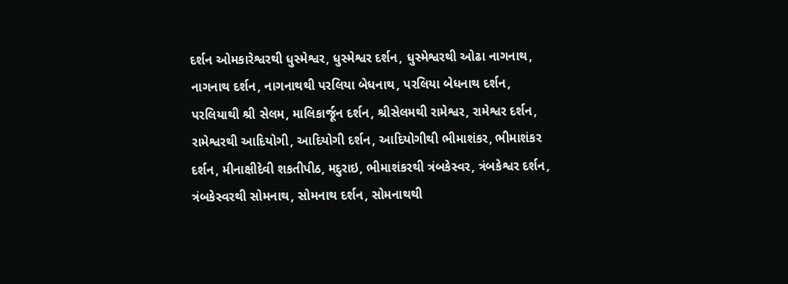દર્શન ઓમકારેશ્વરથી ધુસ્મેશ્વર, ધુસ્મેશ્વર દર્શન, ધુસ્મેશ્વરથી ઓઢા નાગનાથ, નાગનાથ દર્શન, નાગનાથથી પરલિયા બેધનાથ, પરલિયા બેધનાથ દર્શન, પરલિયાથી શ્રી સેલમ, માલિકાર્જૂન દર્શન, શ્રીસેલમથી રામેશ્વર, રામેશ્વર દર્શન, રામેશ્વરથી આદિયોગી, આદિયોગી દર્શન, આદિયોગીથી ભીમાશંકર, ભીમાશંકર દર્શન, મીનાક્ષીદેવી શકતીપીઠ, મદુરાઇ, ભીમાશંકરથી ત્રંબકેસ્વર, ત્રંબકેશ્વર દર્શન, ત્રંબકેસ્વરથી સોમનાથ, સોમનાથ દર્શન, સોમનાથથી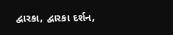દ્વારકા, દ્વારકા દર્શન,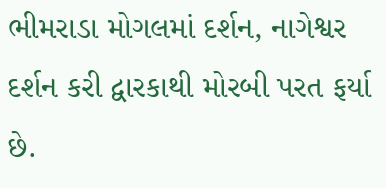ભીમરાડા મોગલમાં દર્શન, નાગેશ્વર દર્શન કરી દ્વારકાથી મોરબી પરત ફર્યા છે.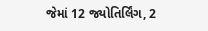જેમાં 12 જ્યોતિર્લિંગ, 2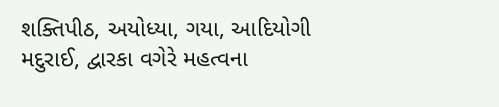શક્તિપીઠ, અયોધ્યા, ગયા, આદિયોગી મદુરાઈ, દ્વારકા વગેરે મહત્વના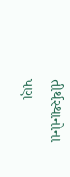તીર્થસ્થાનોના પણ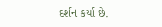દર્શન કર્યા છે.